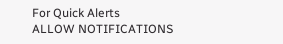For Quick Alerts
ALLOW NOTIFICATIONS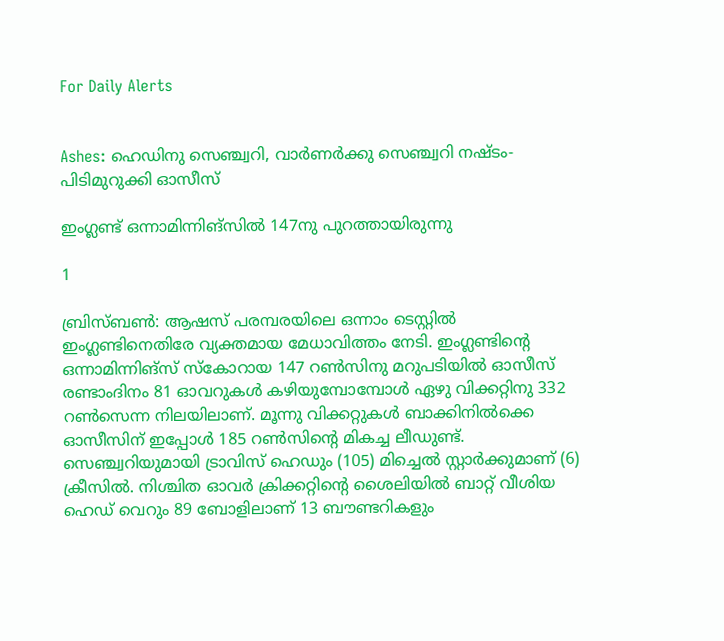For Daily Alerts


Ashes: ഹെഡിനു സെഞ്ച്വറി, വാര്‍ണര്‍ക്കു സെഞ്ച്വറി നഷ്ടം- പിടിമുറുക്കി ഓസീസ്

ഇംഗ്ലണ്ട് ഒന്നാമിന്നിങ്‌സില്‍ 147നു പുറത്തായിരുന്നു

1

ബ്രിസ്ബണ്‍: ആഷസ് പരമ്പരയിലെ ഒന്നാം ടെസ്റ്റില്‍ ഇംഗ്ലണ്ടിനെതിരേ വ്യക്തമായ മേധാവിത്തം നേടി. ഇംഗ്ലണ്ടിന്റെ ഒന്നാമിന്നിങ്‌സ് സ്‌കോറായ 147 റണ്‍സിനു മറുപടിയില്‍ ഓസീസ് രണ്ടാംദിനം 81 ഓവറുകള്‍ കഴിയുമ്പോമ്പോള്‍ ഏഴു വിക്കറ്റിനു 332 റണ്‍സെന്ന നിലയിലാണ്. മൂന്നു വിക്കറ്റുകള്‍ ബാക്കിനില്‍ക്കെ ഓസീസിന് ഇപ്പോള്‍ 185 റണ്‍സിന്റെ മികച്ച ലീഡുണ്ട്. സെഞ്ച്വറിയുമായി ട്രാവിസ് ഹെഡും (105) മിച്ചെല്‍ സ്റ്റാര്‍ക്കുമാണ് (6) ക്രീസില്‍. നിശ്ചിത ഓവര്‍ ക്രിക്കറ്റിന്റെ ശൈലിയില്‍ ബാറ്റ് വീശിയ ഹെഡ് വെറും 89 ബോളിലാണ് 13 ബൗണ്ടറികളും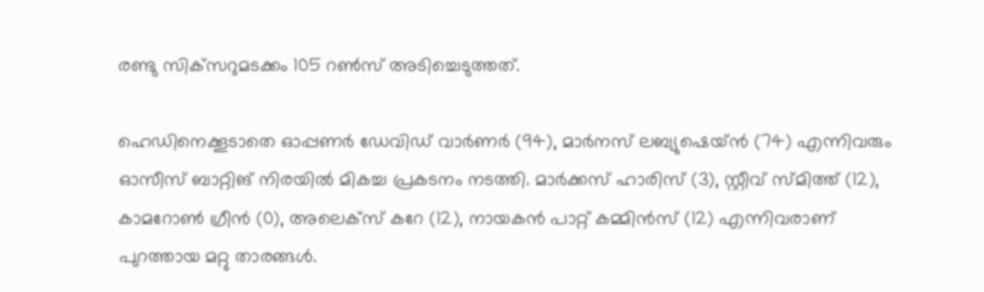രണ്ടു സിക്‌സറുമടക്കം 105 റണ്‍സ് അടിച്ചെടുത്തത്.

ഹെഡിനെക്കൂടാതെ ഓപ്പണര്‍ ഡേവിഡ് വാര്‍ണര്‍ (94), മാര്‍നസ് ലബ്യുഷെയ്ന്‍ (74) എന്നിവരും ഓസീസ് ബാറ്റിങ് നിരയില്‍ മികച്ച പ്രകടനം നടത്തി. മാര്‍ക്കസ് ഹാരിസ് (3), സ്റ്റീവ് സ്മിത്ത് (12), കാമറോണ്‍ ഗ്രീന്‍ (0), അലെക്‌സ് കറേ (12), നായകന്‍ പാറ്റ് കമ്മിന്‍സ് (12) എന്നിവരാണ് പുറത്തായ മറ്റു താരങ്ങള്‍.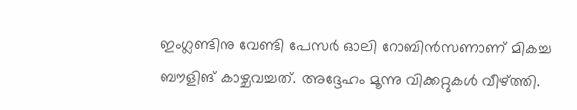ഇംഗ്ലണ്ടിനു വേണ്ടി പേസര്‍ ഓലി റോബിന്‍സണാണ് മികച്ച ബൗളിങ് കാഴ്ചവച്ചത്. അദ്ദേഹം മൂന്നു വിക്കറ്റുകള്‍ വീഴ്ത്തി.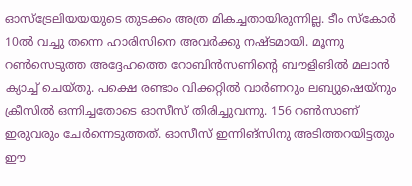ഓസ്‌ട്രേലിയയയുടെ തുടക്കം അത്ര മികച്ചതായിരുന്നില്ല. ടീം സ്‌കോര്‍ 10ല്‍ വച്ചു തന്നെ ഹാരിസിനെ അവര്‍ക്കു നഷ്ടമായി. മൂന്നു റണ്‍സെടുത്ത അദ്ദേഹത്തെ റോബിന്‍സണിന്റെ ബൗളിങില്‍ മലാന്‍ ക്യാച്ച് ചെയ്തു. പക്ഷെ രണ്ടാം വിക്കറ്റില്‍ വാര്‍ണറും ലബ്യുഷെയ്‌നും ക്രീസില്‍ ഒന്നിച്ചതോടെ ഓസീസ് തിരിച്ചുവന്നു. 156 റണ്‍സാണ് ഇരുവരും ചേര്‍ന്നെടുത്തത്. ഓസീസ് ഇന്നിങ്‌സിനു അടിത്തറയിട്ടതും ഈ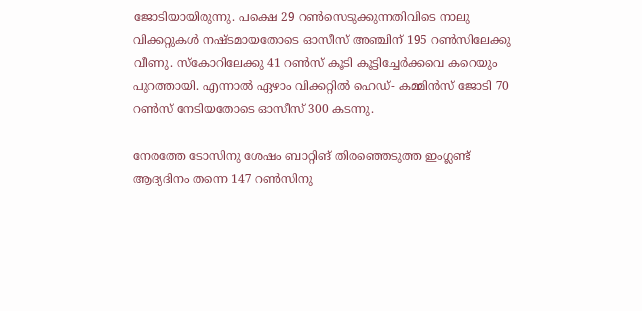ജോടിയായിരുന്നു. പക്ഷെ 29 റണ്‍സെടുക്കുന്നതിവിടെ നാലു വിക്കറ്റുകള്‍ നഷ്ടമായതോടെ ഓസീസ് അഞ്ചിന് 195 റണ്‍സിലേക്കു വീണു. സ്‌കോറിലേക്കു 41 റണ്‍സ് കൂടി കൂട്ടിച്ചേര്‍ക്കവെ കറെയും പുറത്തായി. എന്നാല്‍ ഏഴാം വിക്കറ്റില്‍ ഹെഡ്- കമ്മിന്‍സ് ജോടി 70 റണ്‍സ് നേടിയതോടെ ഓസീസ് 300 കടന്നു.

നേരത്തേ ടോസിനു ശേഷം ബാറ്റിങ് തിരഞ്ഞെടുത്ത ഇംഗ്ലണ്ട് ആദ്യദിനം തന്നെ 147 റണ്‍സിനു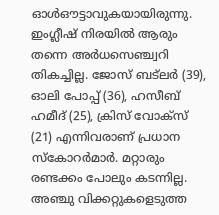ഓള്‍ഔട്ടാവുകയായിരുന്നു. ഇംഗ്ലീഷ് നിരയില്‍ ആരും തന്നെ അര്‍ധസെഞ്ച്വറി തികച്ചില്ല. ജോസ് ബട്‌ലര്‍ (39), ഓലി പോപ്പ് (36), ഹസീബ് ഹമീദ് (25), ക്രിസ് വോക്‌സ് (21) എന്നിവരാണ് പ്രധാന സ്‌കോറര്‍മാര്‍. മറ്റാരും രണ്ടക്കം പോലും കടന്നില്ല. അഞ്ചു വിക്കറ്റുകളെടുത്ത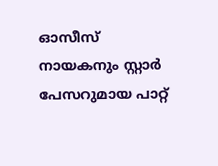ഓസീസ് നായകനും സ്റ്റാര്‍ പേസറുമായ പാറ്റ്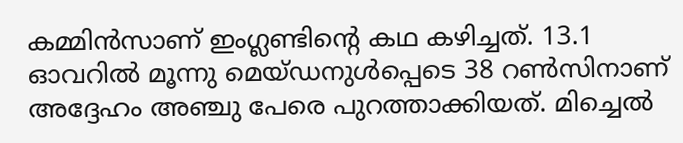കമ്മിന്‍സാണ് ഇംഗ്ലണ്ടിന്റെ കഥ കഴിച്ചത്. 13.1 ഓവറില്‍ മൂന്നു മെയ്ഡനുള്‍പ്പെടെ 38 റണ്‍സിനാണ് അദ്ദേഹം അഞ്ചു പേരെ പുറത്താക്കിയത്. മിച്ചെല്‍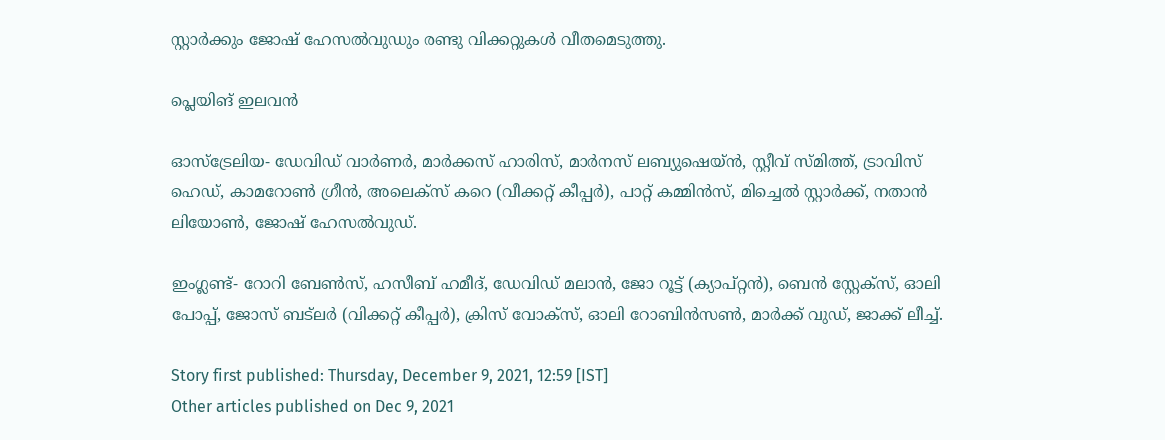സ്റ്റാര്‍ക്കും ജോഷ് ഹേസല്‍വുഡും രണ്ടു വിക്കറ്റുകള്‍ വീതമെടുത്തു.

പ്ലെയിങ് ഇലവന്‍

ഓസ്‌ട്രേലിയ- ഡേവിഡ് വാര്‍ണര്‍, മാര്‍ക്കസ് ഹാരിസ്, മാര്‍നസ് ലബ്യുഷെയ്ന്‍, സ്റ്റീവ് സ്മിത്ത്, ട്രാവിസ് ഹെഡ്, കാമറോണ്‍ ഗ്രീന്‍, അലെക്‌സ് കറെ (വീക്കറ്റ് കീപ്പര്‍), പാറ്റ് കമ്മിന്‍സ്, മിച്ചെല്‍ സ്റ്റാര്‍ക്ക്, നതാന്‍ ലിയോണ്‍, ജോഷ് ഹേസല്‍വുഡ്.

ഇംഗ്ലണ്ട്- റോറി ബേണ്‍സ്, ഹസീബ് ഹമീദ്, ഡേവിഡ് മലാന്‍, ജോ റൂട്ട് (ക്യാപ്റ്റന്‍), ബെന്‍ സ്റ്റേക്‌സ്, ഓലി പോപ്പ്, ജോസ് ബട്‌ലര്‍ (വിക്കറ്റ് കീപ്പര്‍), ക്രിസ് വോക്‌സ്, ഓലി റോബിന്‍സണ്‍, മാര്‍ക്ക് വുഡ്, ജാക്ക് ലീച്ച്.

Story first published: Thursday, December 9, 2021, 12:59 [IST]
Other articles published on Dec 9, 2021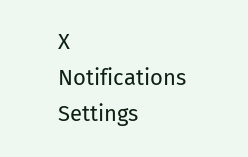X
Notifications
Settings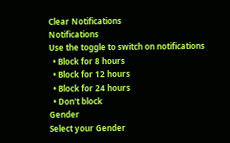Clear Notifications
Notifications
Use the toggle to switch on notifications
  • Block for 8 hours
  • Block for 12 hours
  • Block for 24 hours
  • Don't block
Gender
Select your Gender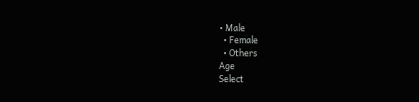• Male
  • Female
  • Others
Age
Select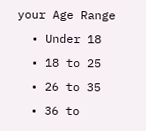your Age Range
  • Under 18
  • 18 to 25
  • 26 to 35
  • 36 to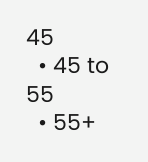45
  • 45 to 55
  • 55+